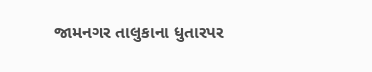જામનગર તાલુકાના ધુતારપર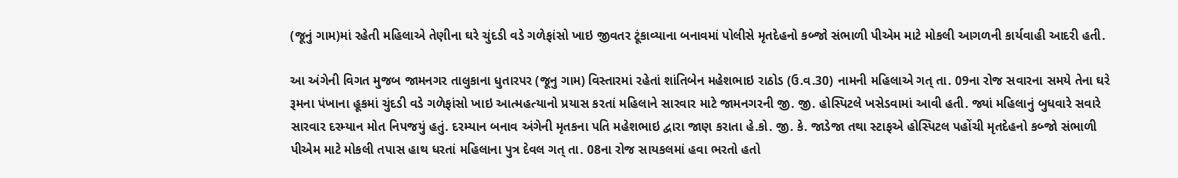(જૂનું ગામ)માં રહેતી મહિલાએ તેણીના ઘરે ચુંદડી વડે ગળેફાંસો ખાઇ જીવતર ટૂંકાવ્યાના બનાવમાં પોલીસે મૃતદેહનો કબ્જો સંભાળી પીએમ માટે મોકલી આગળની કાર્યવાહી આદરી હતી.

આ અંગેની વિગત મુજબ જામનગર તાલુકાના ધુતારપર (જૂનુ ગામ) વિસ્તારમાં રહેતાં શાંતિબેન મહેશભાઇ રાઠોડ (ઉ.વ.30) નામની મહિલાએ ગત્ તા. 09ના રોજ સવારના સમયે તેના ઘરે રૂમના પંખાના હૂકમાં ચુંદડી વડે ગળેફાંસો ખાઇ આત્મહત્યાનો પ્રયાસ કરતાં મહિલાને સારવાર માટે જામનગરની જી. જી. હોસ્પિટલે ખસેડવામાં આવી હતી. જ્યાં મહિલાનું બુધવારે સવારે સારવાર દરમ્યાન મોત નિપજયું હતું. દરમ્યાન બનાવ અંગેની મૃતકના પતિ મહેશભાઇ દ્વારા જાણ કરાતા હે.કો. જી. કે. જાડેજા તથા સ્ટાફએ હોસ્પિટલ પહોંચી મૃતદેહનો કબ્જો સંભાળી પીએમ માટે મોકલી તપાસ હાથ ધરતાં મહિલાના પુત્ર દેવલ ગત્ તા. 08ના રોજ સાયકલમાં હવા ભરતો હતો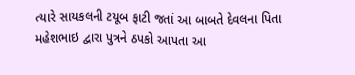ત્યારે સાયકલની ટયૂબ ફાટી જતાં આ બાબતે દેવલના પિતા મહેશભાઇ દ્વારા પુત્રને ઠપકો આપતા આ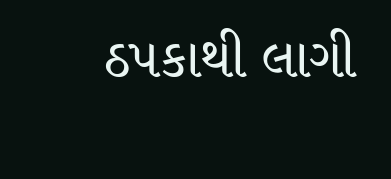ઠપકાથી લાગી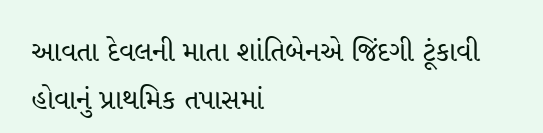આવતા દેવલની માતા શાંતિબેનએ જિંદગી ટૂંકાવી હોવાનું પ્રાથમિક તપાસમાં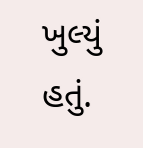ખુલ્યું હતું.